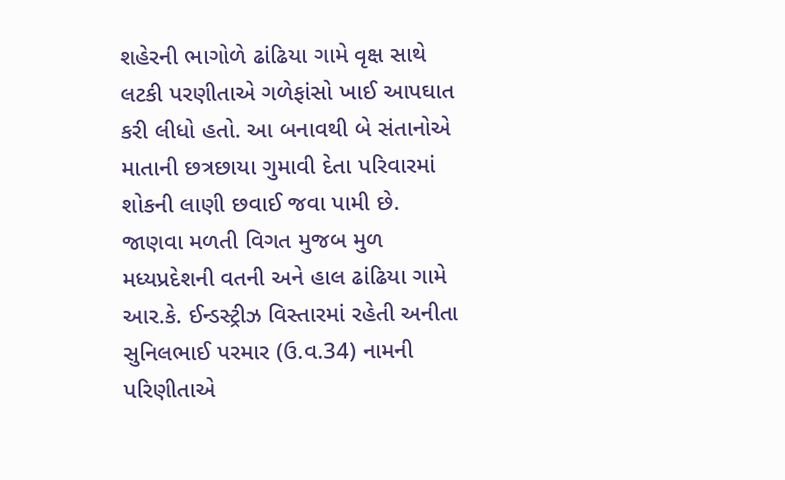શહેરની ભાગોળે ઢાંઢિયા ગામે વૃક્ષ સાથે લટકી પરણીતાએ ગળેફાંસો ખાઈ આપઘાત કરી લીધો હતો. આ બનાવથી બે સંતાનોએ માતાની છત્રછાયા ગુમાવી દેતા પરિવારમાં શોકની લાણી છવાઈ જવા પામી છે.
જાણવા મળતી વિગત મુજબ મુળ મધ્યપ્રદેશની વતની અને હાલ ઢાંઢિયા ગામે આર.કે. ઈન્ડસ્ટ્રીઝ વિસ્તારમાં રહેતી અનીતા સુનિલભાઈ પરમાર (ઉ.વ.34) નામની પરિણીતાએ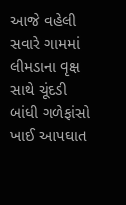આજે વહેલી સવારે ગામમાં લીમડાના વૃક્ષ સાથે ચૂંદડી બાંધી ગળેફાંસો ખાઈ આપઘાત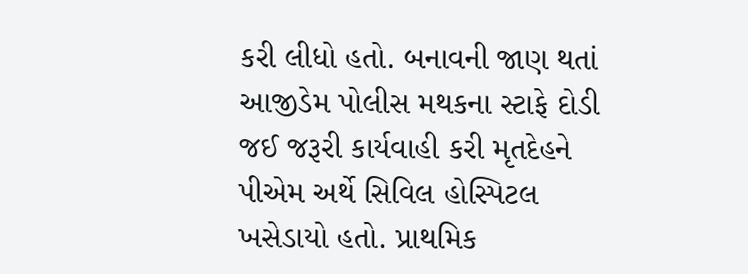કરી લીધો હતો. બનાવની જાણ થતાં આજીડેમ પોલીસ મથકના સ્ટાફે દોડી જઈ જરૂરી કાર્યવાહી કરી મૃતદેહને પીએમ અર્થે સિવિલ હોસ્પિટલ ખસેડાયો હતો. પ્રાથમિક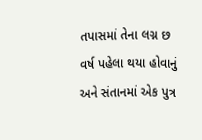તપાસમાં તેના લગ્ન છ વર્ષ પહેલા થયા હોવાનું અને સંતાનમાં એક પુત્ર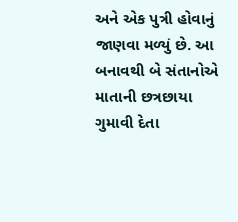અને એક પુત્રી હોવાનું જાણવા મળ્યું છે. આ બનાવથી બે સંતાનોએ માતાની છત્રછાયા ગુમાવી દેતા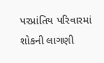પરપ્રાંતિય પરિવારમાં શોકની લાગણી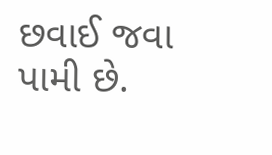છવાઈ જવા પામી છે.